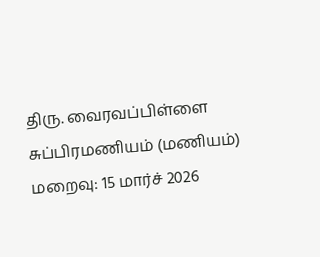திரு. வைரவப்பிள்ளை சுப்பிரமணியம் (மணியம்)
மறைவு: 15 மார்ச் 2026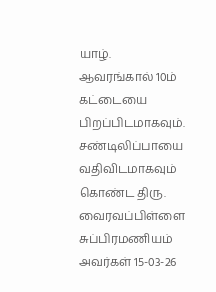யாழ். ஆவரங்கால் 10ம் கட்டையை பிறப்பிடமாகவும். சண்டிலிப்பாயை வதிவிடமாகவும் கொண்ட திரு. வைரவப்பிள்ளை சுப்பிரமணியம் அவர்கள் 15-03-26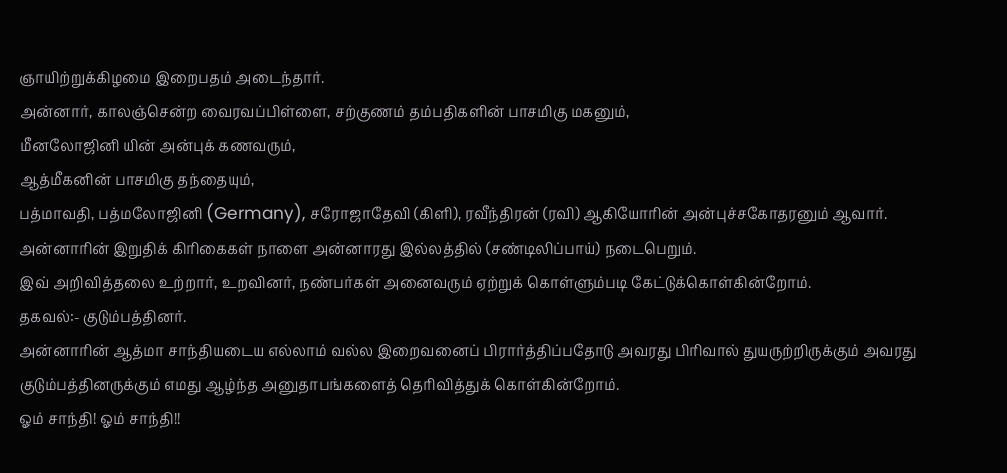ஞாயிற்றுக்கிழமை இறைபதம் அடைந்தார்.
அன்னார், காலஞ்சென்ற வைரவப்பிள்ளை, சற்குணம் தம்பதிகளின் பாசமிகு மகனும்,
மீனலோஜினி யின் அன்புக் கணவரும்,
ஆத்மீகனின் பாசமிகு தந்தையும்,
பத்மாவதி, பத்மலோஜினி (Germany), சரோஜாதேவி (கிளி), ரவீந்திரன் (ரவி) ஆகியோரின் அன்புச்சகோதரனும் ஆவார்.
அன்னாரின் இறுதிக் கிரிகைகள் நாளை அன்னாரது இல்லத்தில் (சண்டிலிப்பாய்) நடைபெறும்.
இவ் அறிவித்தலை உற்றார், உறவினர், நண்பர்கள் அனைவரும் ஏற்றுக் கொள்ளும்படி கேட்டுக்கொள்கின்றோம்.
தகவல்:- குடும்பத்தினர்.
அன்னாரின் ஆத்மா சாந்தியடைய எல்லாம் வல்ல இறைவனைப் பிரார்த்திப்பதோடு அவரது பிரிவால் துயருற்றிருக்கும் அவரது குடும்பத்தினருக்கும் எமது ஆழ்ந்த அனுதாபங்களைத் தெரிவித்துக் கொள்கின்றோம்.
ஓம் சாந்தி! ஓம் சாந்தி!!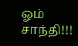ஓம் சாந்தி!!!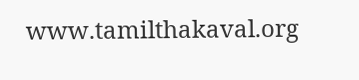www.tamilthakaval.org